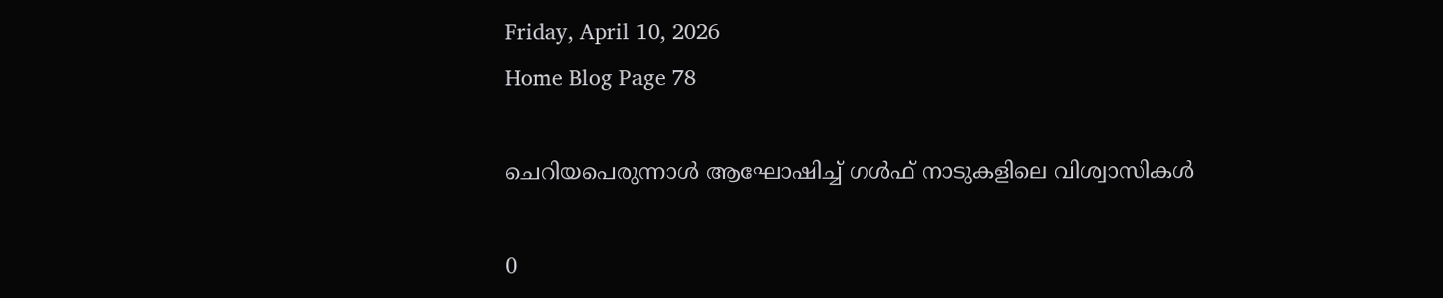Friday, April 10, 2026
Home Blog Page 78

ചെറിയപെരുന്നാള്‍ ആഘോഷിച്ച് ഗള്‍ഫ് നാടുകളിലെ വിശ്വാസികള്‍

0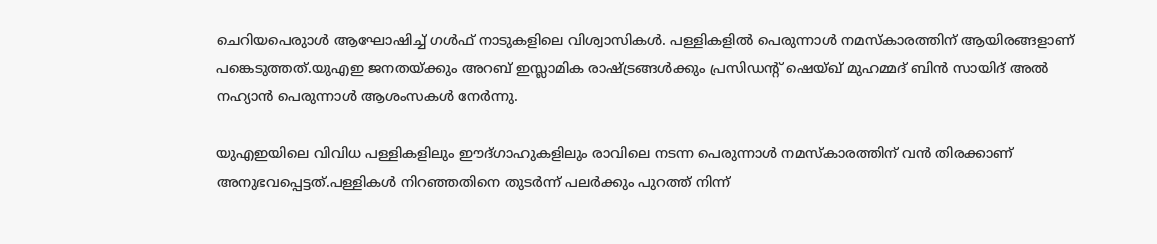ചെറിയപെരുാള്‍ ആഘോഷിച്ച് ഗള്‍ഫ് നാടുകളിലെ വിശ്വാസികള്‍. പള്ളികളില്‍ പെരുന്നാള്‍ നമസ്‌കാരത്തിന് ആയിരങ്ങളാണ് പങ്കെടുത്തത്.യുഎഇ ജനതയ്ക്കും അറബ് ഇസ്ലാമിക രാഷ്ട്രങ്ങള്‍ക്കും പ്രസിഡന്റ് ഷെയ്ഖ് മുഹമ്മദ് ബിന്‍ സായിദ് അല്‍ നഹ്യാന്‍ പെരുന്നാള്‍ ആശംസകള്‍ നേര്‍ന്നു.

യുഎഇയിലെ വിവിധ പള്ളികളിലും ഈദ്ഗാഹുകളിലും രാവിലെ നടന്ന പെരുന്നാള്‍ നമസ്‌കാരത്തിന് വന്‍ തിരക്കാണ് അനുഭവപ്പെട്ടത്.പള്ളികള്‍ നിറഞ്ഞതിനെ തുടര്‍ന്ന് പലര്‍ക്കും പുറത്ത് നിന്ന്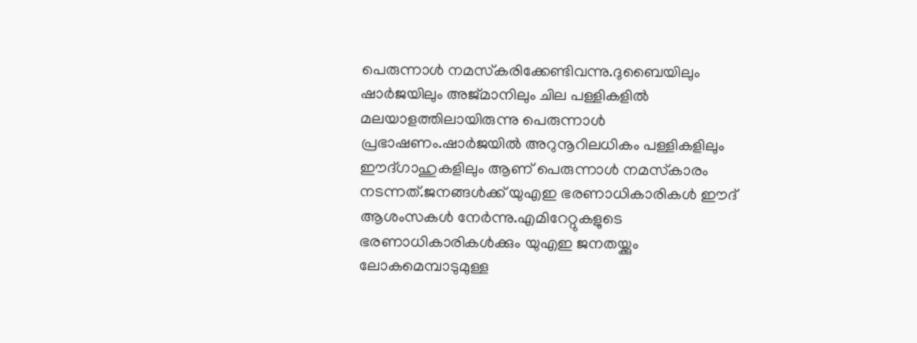പെരുന്നാള്‍ നമസ്‌കരിക്കേണ്ടിവന്നു.ദുബൈയിലും ഷാര്‍ജയിലും അജ്മാനിലും ചില പള്ളികളില്‍ മലയാളത്തിലായിരുന്നു പെരുന്നാള്‍ പ്രഭാഷണം.ഷാര്‍ജയില്‍ അറുനൂറിലധികം പള്ളികളിലും ഈദ്ഗാഹുകളിലും ആണ് പെരുന്നാള്‍ നമസ്‌കാരം നടന്നത്.ജനങ്ങള്‍ക്ക് യുഎഇ ഭരണാധികാരികള്‍ ഈദ് ആശംസകള്‍ നേര്‍ന്നു.എമിറേറ്റുകളുടെ ഭരണാധികാരികള്‍ക്കും യുഎഇ ജനതയ്ക്കും ലോകമെമ്പാടുമുള്ള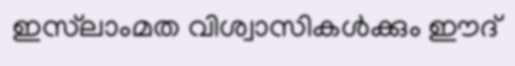ഇസ്‌ലാംമത വിശ്വാസികള്‍ക്കും ഈദ്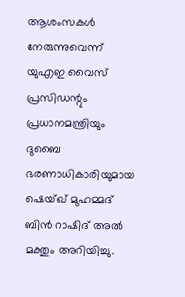ആശംസകള്‍ നേരുന്നുവെന്ന് യുഎഇ വൈസ് പ്രസിഡന്റും പ്രധാനമന്ത്രിയും ദുബൈ ഭരണാധികാരിയുമായ ഷെയ്ഖ് മുഹമ്മദ് ബിന്‍ റാഷിദ് അല്‍ മക്തും അറിയിച്ചു.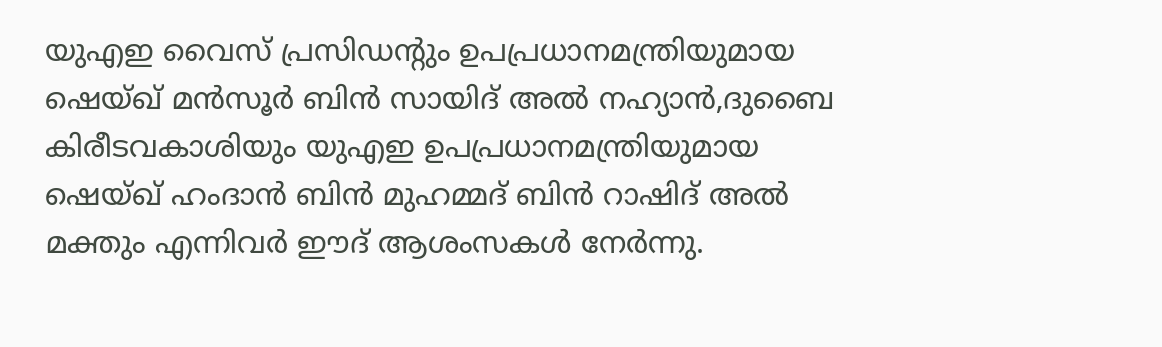യുഎഇ വൈസ് പ്രസിഡന്റും ഉപപ്രധാനമന്ത്രിയുമായ ഷെയ്ഖ് മന്‍സൂര്‍ ബിന്‍ സായിദ് അല്‍ നഹ്യാന്‍,ദുബൈ കിരീടവകാശിയും യുഎഇ ഉപപ്രധാനമന്ത്രിയുമായ ഷെയ്ഖ് ഹംദാന്‍ ബിന്‍ മുഹമ്മദ് ബിന്‍ റാഷിദ് അല്‍ മക്തും എന്നിവര്‍ ഈദ് ആശംസകള്‍ നേര്‍ന്നു.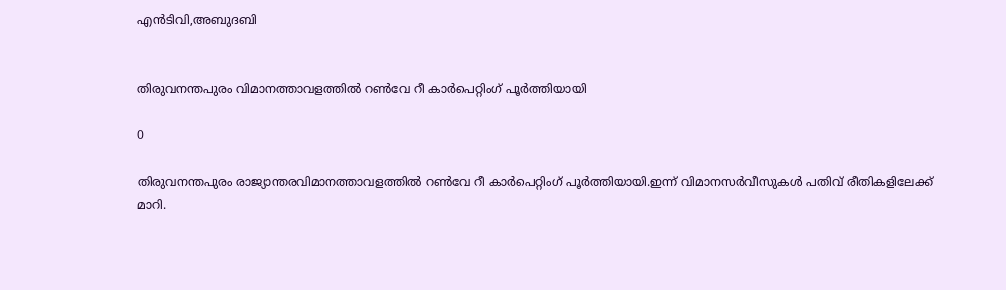എന്‍ടിവി,അബുദബി


തിരുവനന്തപുരം വിമാനത്താവളത്തില്‍ റണ്‍വേ റീ കാര്‍പെറ്റിംഗ് പൂര്‍ത്തിയായി

0

തിരുവനന്തപുരം രാജ്യാന്തരവിമാനത്താവളത്തില്‍ റണ്‍വേ റീ കാര്‍പെറ്റിംഗ് പൂര്‍ത്തിയായി.ഇന്ന് വിമാനസര്‍വീസുകള്‍ പതിവ് രീതികളിലേക്ക് മാറി.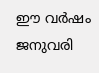ഈ വര്‍ഷം ജനുവരി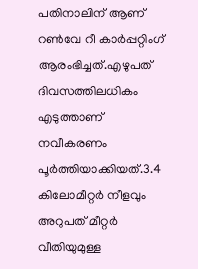പതിനാലിന് ആണ് റണ്‍വേ റീ കാര്‍പ്പറ്റിംഗ് ആരംഭിച്ചത്.എഴുപത് ദിവസത്തിലധികം എടുത്താണ് നവീകരണം പൂര്‍ത്തിയാക്കിയത്.3.4 കിലോമീറ്റര്‍ നീളവും അറുപത് മീറ്റര്‍ വീതിയുമുള്ള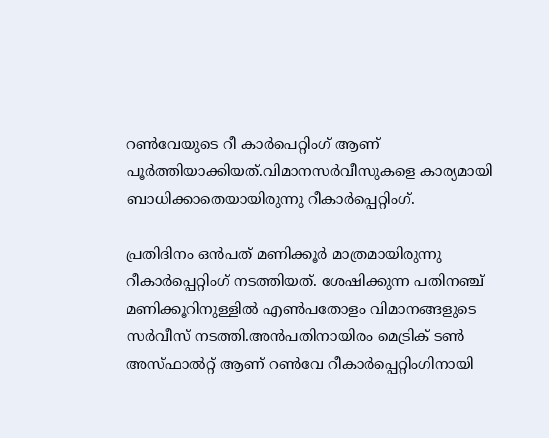റണ്‍വേയുടെ റീ കാര്‍പെറ്റിംഗ് ആണ് പൂര്‍ത്തിയാക്കിയത്.വിമാനസര്‍വീസുകളെ കാര്യമായി ബാധിക്കാതെയായിരുന്നു റീകാര്‍പ്പെറ്റിംഗ്.

പ്രതിദിനം ഒന്‍പത് മണിക്കൂര്‍ മാത്രമായിരുന്നു റീകാര്‍പ്പെറ്റിംഗ് നടത്തിയത്. ശേഷിക്കുന്ന പതിനഞ്ച് മണിക്കൂറിനുള്ളില്‍ എണ്‍പതോളം വിമാനങ്ങളുടെ സര്‍വീസ് നടത്തി.അന്‍പതിനായിരം മെട്രിക് ടണ്‍ അസ്ഫാല്‍റ്റ് ആണ് റണ്‍വേ റീകാര്‍പ്പെറ്റിംഗിനായി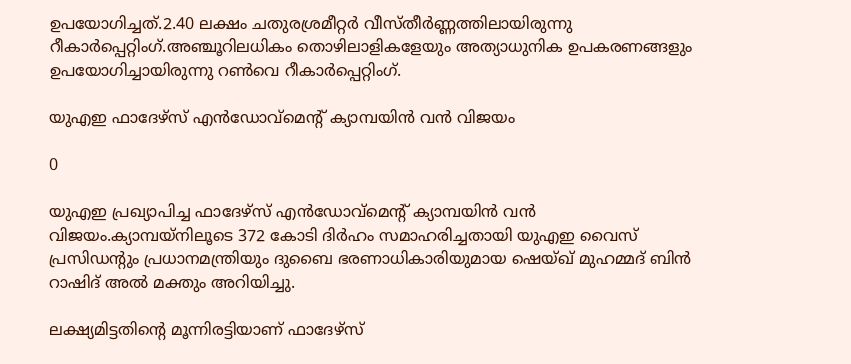ഉപയോഗിച്ചത്.2.40 ലക്ഷം ചതുരശ്രമീറ്റര്‍ വീസ്തീര്‍ണ്ണത്തിലായിരുന്നു റീകാര്‍പ്പെറ്റിംഗ്.അഞ്ചൂറിലധികം തൊഴിലാളികളേയും അത്യാധുനിക ഉപകരണങ്ങളും ഉപയോഗിച്ചായിരുന്നു റണ്‍വെ റീകാര്‍പ്പെറ്റിംഗ്.

യുഎഇ ഫാദേഴ്‌സ് എന്‍ഡോവ്‌മെന്റ് ക്യാമ്പയിന്‍ വന്‍ വിജയം

0

യുഎഇ പ്രഖ്യാപിച്ച ഫാദേഴ്‌സ് എന്‍ഡോവ്‌മെന്റ് ക്യാമ്പയിന്‍ വന്‍ വിജയം.ക്യാമ്പയ്‌നിലൂടെ 372 കോടി ദിര്‍ഹം സമാഹരിച്ചതായി യുഎഇ വൈസ് പ്രസിഡന്റും പ്രധാനമന്ത്രിയും ദുബൈ ഭരണാധികാരിയുമായ ഷെയ്ഖ് മുഹമ്മദ് ബിന്‍ റാഷിദ് അല്‍ മക്തും അറിയിച്ചു.

ലക്ഷ്യമിട്ടതിന്റെ മൂന്നിരട്ടിയാണ് ഫാദേഴ്‌സ്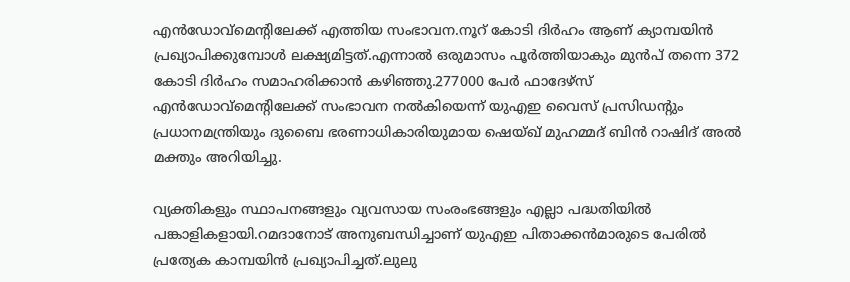എന്‍ഡോവ്‌മെന്റിലേക്ക് എത്തിയ സംഭാവന.നൂറ് കോടി ദിര്‍ഹം ആണ് ക്യാമ്പയിന്‍ പ്രഖ്യാപിക്കുമ്പോള്‍ ലക്ഷ്യമിട്ടത്.എന്നാല്‍ ഒരുമാസം പൂര്‍ത്തിയാകും മുന്‍പ് തന്നെ 372 കോടി ദിര്‍ഹം സമാഹരിക്കാന്‍ കഴിഞ്ഞു.277000 പേര്‍ ഫാദേഴ്‌സ് എന്‍ഡോവ്‌മെന്റിലേക്ക് സംഭാവന നല്‍കിയെന്ന് യുഎഇ വൈസ് പ്രസിഡന്റും പ്രധാനമന്ത്രിയും ദുബൈ ഭരണാധികാരിയുമായ ഷെയ്ഖ് മുഹമ്മദ് ബിന്‍ റാഷിദ് അല്‍ മക്തും അറിയിച്ചു.

വ്യക്തികളും സ്ഥാപനങ്ങളും വ്യവസായ സംരംഭങ്ങളും എല്ലാ പദ്ധതിയില്‍ പങ്കാളികളായി.റമദാനോട് അനുബന്ധിച്ചാണ് യുഎഇ പിതാക്കന്‍മാരുടെ പേരില്‍ പ്രത്യേക കാമ്പയിന്‍ പ്രഖ്യാപിച്ചത്.ലുലു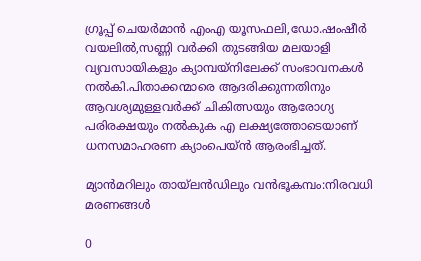ഗ്രൂപ്പ് ചെയര്‍മാന്‍ എംഎ യൂസഫലി,ഡോ.ഷംഷീര്‍ വയലില്‍,സണ്ണി വര്‍ക്കി തുടങ്ങിയ മലയാളി വ്യവസായികളും ക്യാമ്പയ്‌നിലേക്ക് സംഭാവനകള്‍ നല്‍കി.പിതാക്കന്മാരെ ആദരിക്കുന്നതിനും ആവശ്യമുള്ളവര്‍ക്ക് ചികിത്സയും ആരോഗ്യ പരിരക്ഷയും നല്‍കുക എ ലക്ഷ്യത്തോടെയാണ് ധനസമാഹരണ ക്യാംപെയ്ന്‍ ആരംഭിച്ചത്.

മ്യാന്‍മറിലും തായ്‌ലന്‍ഡിലും വന്‍ഭൂകമ്പം:നിരവധി മരണങ്ങള്‍

0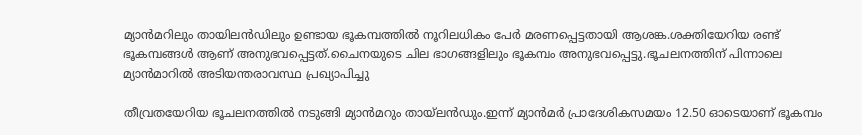മ്യാന്‍മറിലും തായിലന്‍ഡിലും ഉണ്ടായ ഭൂകമ്പത്തില്‍ നൂറിലധികം പേര്‍ മരണപ്പെട്ടതായി ആശങ്ക.ശക്തിയേറിയ രണ്ട് ഭൂകമ്പങ്ങള്‍ ആണ് അനുഭവപ്പെട്ടത്.ചൈനയുടെ ചില ഭാഗങ്ങളിലും ഭൂകമ്പം അനുഭവപ്പെട്ടു.ഭൂചലനത്തിന് പിന്നാലെ മ്യാന്‍മാറില്‍ അടിയന്തരാവസ്ഥ പ്രഖ്യാപിച്ചു

തീവ്രതയേറിയ ഭൂചലനത്തില്‍ നടുങ്ങി മ്യാന്‍മറും തായ്‌ലന്‍ഡും.ഇന്ന് മ്യാന്‍മര്‍ പ്രാദേശികസമയം 12.50 ഓടെയാണ് ഭൂകമ്പം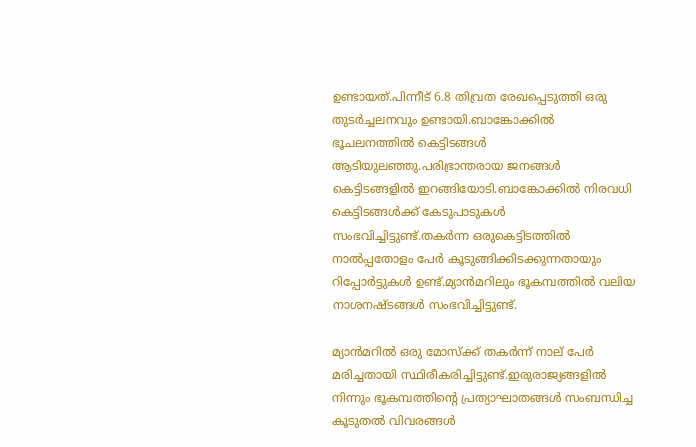ഉണ്ടായത്.പിന്നീട് 6.8 തിവ്രത രേഖപ്പെടുത്തി ഒരു തുടര്‍ച്ചലനവും ഉണ്ടായി.ബാങ്കോക്കില്‍ ഭൂചലനത്തില്‍ കെട്ടിടങ്ങള്‍ ആടിയുലഞ്ഞു.പരിഭ്രാന്തരായ ജനങ്ങള്‍ കെട്ടിടങ്ങളില്‍ ഇറങ്ങിയോടി.ബാങ്കോക്കില്‍ നിരവധി കെട്ടിടങ്ങള്‍ക്ക് കേടുപാടുകള്‍ സംഭവിച്ചിട്ടുണ്ട്.തകര്‍ന്ന ഒരുകെട്ടിടത്തില്‍ നാല്‍പ്പതോളം പേര്‍ കൂടുങ്ങിക്കിടക്കുന്നതായും റിപ്പോര്‍ട്ടുകള്‍ ഉണ്ട്.മ്യാന്‍മറിലും ഭൂകമ്പത്തില്‍ വലിയ നാശനഷ്ടങ്ങള്‍ സംഭവിച്ചിട്ടുണ്ട്.

മ്യാന്‍മറില്‍ ഒരു മോസ്‌ക്ക് തകര്‍ന്ന് നാല് പേര്‍ മരിച്ചതായി സ്ഥിരീകരിച്ചിട്ടുണ്ട്.ഇരുരാജ്യങ്ങളില്‍ നിന്നും ഭൂകമ്പത്തിന്റെ പ്രത്യാഘാതങ്ങള്‍ സംബന്ധിച്ച കൂടുതല്‍ വിവരങ്ങള്‍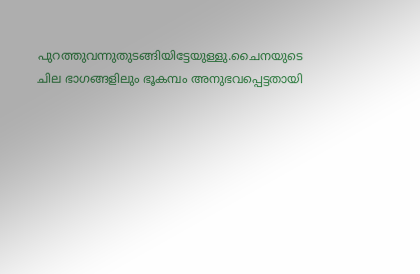പുറത്തുവന്നുതുടങ്ങിയിട്ടേയുള്ളു.ചൈനയുടെ ചില ഭാഗങ്ങളിലും ഭൂകമ്പം അനുഭവപ്പെട്ടതായി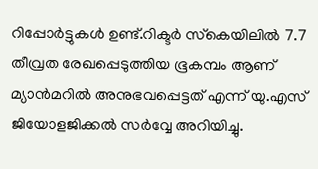റിപ്പോര്‍ട്ടുകള്‍ ഉണ്ട്.റിക്ടര്‍ സ്‌കെയിലില്‍ 7.7 തീവ്രത രേഖപ്പെടുത്തിയ ഭൂകമ്പം ആണ് മ്യാന്‍മറില്‍ അനുഭവപ്പെട്ടത് എന്ന് യു.എസ് ജിയോളജിക്കല്‍ സര്‍വ്വേ അറിയിച്ചു.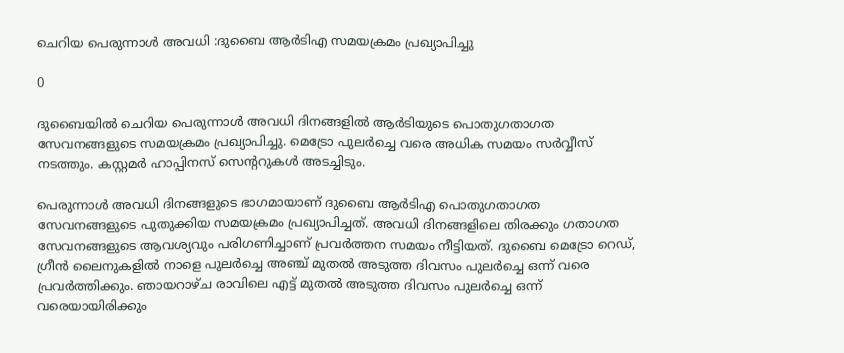ചെറിയ പെരുന്നാള്‍ അവധി :ദുബൈ ആര്‍ടിഎ സമയക്രമം പ്രഖ്യാപിച്ചു

0

ദുബൈയില്‍ ചെറിയ പെരുന്നാള്‍ അവധി ദിനങ്ങളില്‍ ആര്‍ടിയുടെ പൊതുഗതാഗത സേവനങ്ങളുടെ സമയക്രമം പ്രഖ്യാപിച്ചു. മെട്രോ പുലര്‍ച്ചെ വരെ അധിക സമയം സര്‍വ്വീസ് നടത്തും. കസ്റ്റമര്‍ ഹാപ്പിനസ് സെന്ററുകള്‍ അടച്ചിടും.

പെരുന്നാള്‍ അവധി ദിനങ്ങളുടെ ഭാഗമായാണ് ദുബൈ ആര്‍ടിഎ പൊതുഗതാഗത സേവനങ്ങളുടെ പുതുക്കിയ സമയക്രമം പ്രഖ്യാപിച്ചത്. അവധി ദിനങ്ങളിലെ തിരക്കും ഗതാഗത സേവനങ്ങളുടെ ആവശ്യവും പരിഗണിച്ചാണ് പ്രവര്‍ത്തന സമയം നീട്ടിയത്. ദുബൈ മെട്രോ റെഡ്, ഗ്രീന്‍ ലൈനുകളില്‍ നാളെ പുലര്‍ച്ചെ അഞ്ച് മുതല്‍ അടുത്ത ദിവസം പുലര്‍ച്ചെ ഒന്ന് വരെ പ്രവര്‍ത്തിക്കും. ഞായറാഴ്ച രാവിലെ എട്ട് മുതല്‍ അടുത്ത ദിവസം പുലര്‍ച്ചെ ഒന്ന് വരെയായിരിക്കും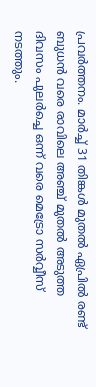പ്രവര്‍ത്തനം. മാര്‍ച്ച് 31 തിങ്കള്‍ മുതല്‍ ഏപ്രില്‍ രണ്ട് ബുധന്‍ വരെ രാവിലെ അഞ്ച് മുതല്‍ അടുത്ത ദിവസം പുലര്‍ച്ചെ ഒന്ന് വരെ മെട്രോ സര്‍വ്വീസ് നടത്തും.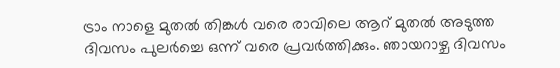ട്രാം നാളെ മുതല്‍ തിങ്കള്‍ വരെ രാവിലെ ആറ് മുതല്‍ അടുത്ത ദിവസം പുലര്‍ച്ചെ ഒന്ന് വരെ പ്രവര്‍ത്തിക്കും. ഞായറാഴ്ച ദിവസം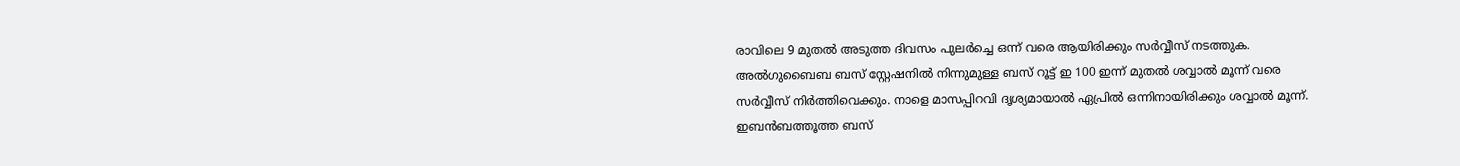രാവിലെ 9 മുതല്‍ അടുത്ത ദിവസം പുലര്‍ച്ചെ ഒന്ന് വരെ ആയിരിക്കും സര്‍വ്വീസ് നടത്തുക. അല്‍ഗുബൈബ ബസ് സ്റ്റേഷനില്‍ നിന്നുമുള്ള ബസ് റൂട്ട് ഇ 100 ഇന്ന് മുതല്‍ ശവ്വാല്‍ മൂന്ന് വരെ സര്‍വ്വീസ് നിര്‍ത്തിവെക്കും. നാളെ മാസപ്പിറവി ദൃശ്യമായാല്‍ ഏപ്രില്‍ ഒന്നിനായിരിക്കും ശവ്വാല്‍ മൂന്ന്. ഇബന്‍ബത്തൂത്ത ബസ്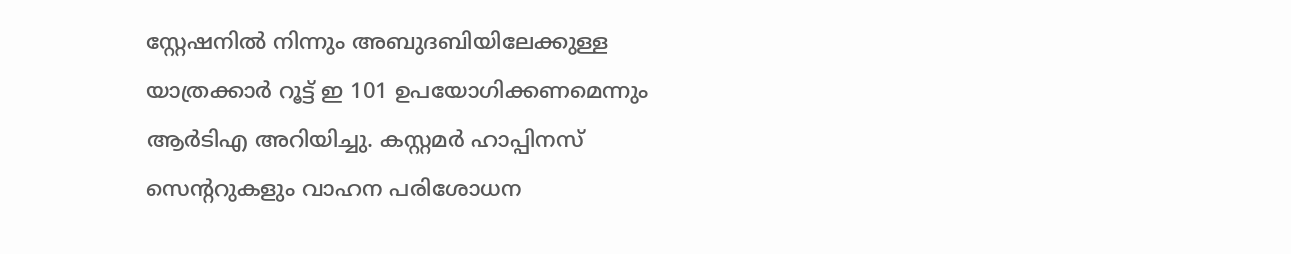സ്റ്റേഷനില്‍ നിന്നും അബുദബിയിലേക്കുള്ള യാത്രക്കാര്‍ റൂട്ട് ഇ 101 ഉപയോഗിക്കണമെന്നും ആര്‍ടിഎ അറിയിച്ചു. കസ്റ്റമര്‍ ഹാപ്പിനസ് സെന്ററുകളും വാഹന പരിശോധന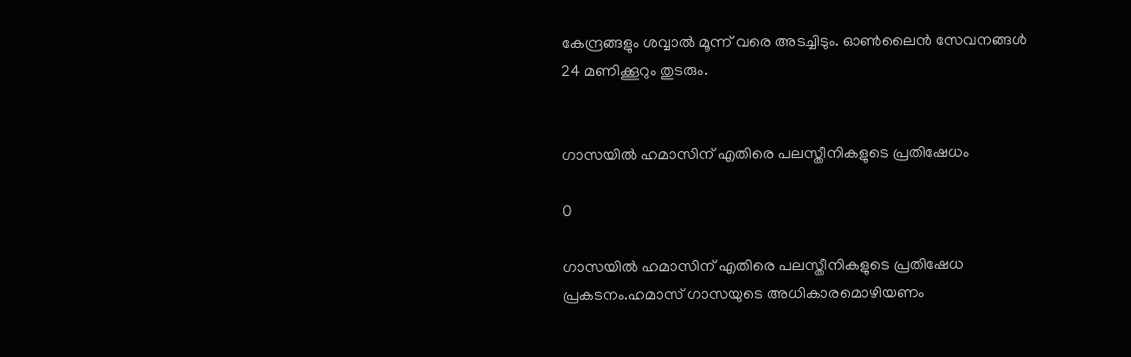കേന്ദ്രങ്ങളും ശവ്വാല്‍ മൂന്ന് വരെ അടച്ചിടും. ഓണ്‍ലൈന്‍ സേവനങ്ങള്‍ 24 മണിക്കൂറും തുടരും.


ഗാസയില്‍ ഹമാസിന് എതിരെ പലസ്തീനികളുടെ പ്രതിഷേധം

0

ഗാസയില്‍ ഹമാസിന് എതിരെ പലസ്തീനികളുടെ പ്രതിഷേധ പ്രകടനം.ഹമാസ് ഗാസയുടെ അധികാരമൊഴിയണം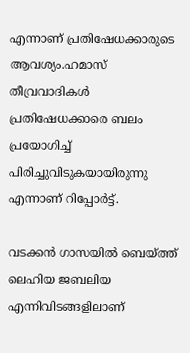എന്നാണ് പ്രതിഷേധക്കാരുടെ ആവശ്യം.ഹമാസ് തീവ്രവാദികള്‍ പ്രതിഷേധക്കാരെ ബലം പ്രയോഗിച്ച് പിരിച്ചുവിടുകയായിരുന്നു എന്നാണ് റിപ്പോര്‍ട്ട്.

വടക്കന്‍ ഗാസയില്‍ ബെയ്ത്ത് ലെഹിയ ജബലിയ എന്നിവിടങ്ങളിലാണ്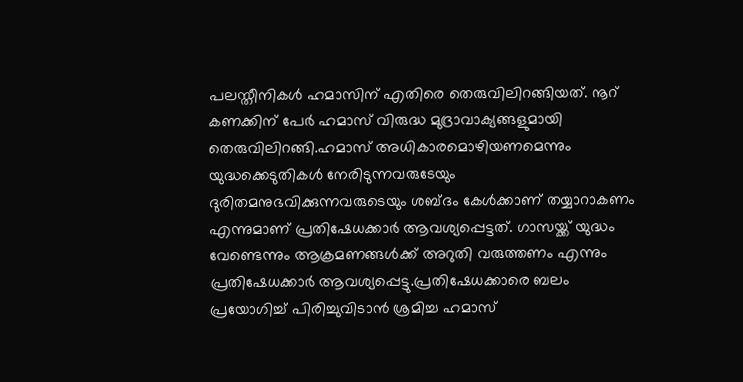പലസ്തീനികള്‍ ഹമാസിന് എതിരെ തെരുവിലിറങ്ങിയത്. നൂറ് കണക്കിന് പേര്‍ ഹമാസ് വിരുദ്ധ മുദ്രാവാക്യങ്ങളുമായി തെരുവിലിറങ്ങി.ഹമാസ് അധികാരമൊഴിയണമെന്നും യുദ്ധക്കെടുതികള്‍ നേരിടുന്നവരുടേയും ദുരിതമനുഭവിക്കുന്നവരുടെയും ശബ്ദം കേള്‍ക്കാണ് തയ്യാറാകണം എന്നുമാണ് പ്രതിഷേധക്കാര്‍ ആവശ്യപ്പെട്ടത്. ഗാസയ്ക്ക് യുദ്ധം വേണ്ടെന്നും ആക്രമണങ്ങള്‍ക്ക് അറുതി വരുത്തണം എന്നും പ്രതിഷേധക്കാര്‍ ആവശ്യപ്പെട്ടു.പ്രതിഷേധക്കാരെ ബലം പ്രയോഗിച്ച് പിരിച്ചുവിടാന്‍ ശ്രമിച്ച ഹമാസ്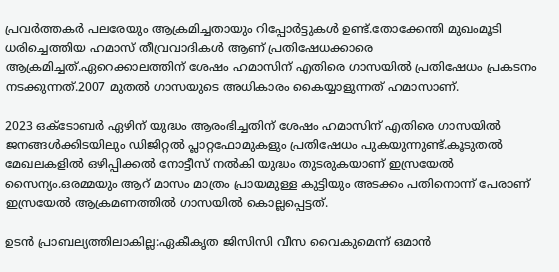പ്രവര്‍ത്തകര്‍ പലരേയും ആക്രമിച്ചതായും റിപ്പോര്‍ട്ടുകള്‍ ഉണ്ട്.തോക്കേന്തി മുഖംമൂടി ധരിച്ചെത്തിയ ഹമാസ് തീവ്രവാദികള്‍ ആണ് പ്രതിഷേധക്കാരെ ആക്രമിച്ചത്.ഏറെക്കാലത്തിന് ശേഷം ഹമാസിന് എതിരെ ഗാസയില്‍ പ്രതിഷേധം പ്രകടനം നടക്കുന്നത്.2007 മുതല്‍ ഗാസയുടെ അധികാരം കൈയ്യാളുന്നത് ഹമാസാണ്.

2023 ഒക്ടോബര്‍ ഏഴിന് യുദ്ധം ആരംഭിച്ചതിന് ശേഷം ഹമാസിന് എതിരെ ഗാസയില്‍ ജനങ്ങള്‍ക്കിടയിലും ഡിജിറ്റല്‍ പ്ലാറ്റഫോമുകളും പ്രതിഷേധം പുകയുന്നുണ്ട്.കൂടുതല്‍ മേഖലകളില്‍ ഒഴിപ്പിക്കല്‍ നോട്ടീസ് നല്‍കി യുദ്ധം തുടരുകയാണ് ഇസ്രയേല്‍ സൈന്യം.ഒരമ്മയും ആറ് മാസം മാത്രം പ്രായമുള്ള കുട്ടിയും അടക്കം പതിനൊന്ന് പേരാണ് ഇസ്രയേല്‍ ആക്രമണത്തില്‍ ഗാസയില്‍ കൊല്ലപ്പെട്ടത്.

ഉടന്‍ പ്രാബല്യത്തിലാകില്ല:ഏകീകൃത ജിസിസി വീസ വൈകുമെന്ന് ഒമാന്‍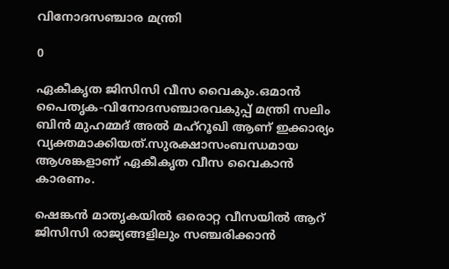വിനോദസഞ്ചാര മന്ത്രി

0

ഏകീകൃത ജിസിസി വീസ വൈകും.ഒമാന്‍ പൈതൃക-വിനോദസഞ്ചാരവകുപ്പ് മന്ത്രി സലിം ബിന്‍ മുഹമ്മദ് അല്‍ മഹ്‌റൂഖി ആണ് ഇക്കാര്യം വ്യക്തമാക്കിയത്.സുരക്ഷാസംബന്ധമായ ആശങ്കളാണ് ഏകീകൃത വീസ വൈകാന്‍ കാരണം.

ഷെങ്കന്‍ മാതൃകയില്‍ ഒരൊറ്റ വീസയില്‍ ആറ് ജിസിസി രാജ്യങ്ങളിലും സഞ്ചരിക്കാന്‍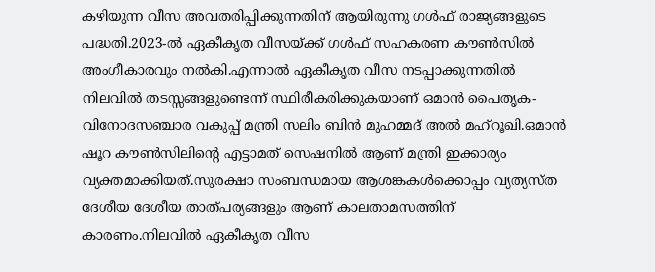കഴിയുന്ന വീസ അവതരിപ്പിക്കുന്നതിന് ആയിരുന്നു ഗള്‍ഫ് രാജ്യങ്ങളുടെ പദ്ധതി.2023-ല്‍ ഏകീകൃത വീസയ്ക്ക് ഗള്‍ഫ് സഹകരണ കൗണ്‍സില്‍ അംഗീകാരവും നല്‍കി.എന്നാല്‍ ഏകീകൃത വീസ നടപ്പാക്കുന്നതില്‍ നിലവില്‍ തടസ്സങ്ങളുണ്ടെന്ന് സ്ഥിരീകരിക്കുകയാണ് ഒമാന്‍ പൈതൃക-വിനോദസഞ്ചാര വകുപ്പ് മന്ത്രി സലിം ബിന്‍ മുഹമ്മദ് അല്‍ മഹ്‌റൂഖി.ഒമാന്‍ ഷൂറ കൗണ്‍സിലിന്റെ എട്ടാമത് സെഷനില്‍ ആണ് മന്ത്രി ഇക്കാര്യം വ്യക്തമാക്കിയത്.സുരക്ഷാ സംബന്ധമായ ആശങ്കകള്‍ക്കൊപ്പം വ്യത്യസ്ത ദേശീയ ദേശീയ താത്പര്യങ്ങളും ആണ് കാലതാമസത്തിന് കാരണം.നിലവില്‍ ഏകീകൃത വീസ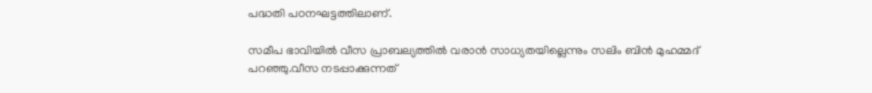പദ്ധതി പഠനഘട്ടത്തിലാണ്.

സമീപ ഭാവിയില്‍ വീസ പ്രാബല്യത്തില്‍ വരാന്‍ സാധ്യതയില്ലെന്നും സലിം ബിന്‍ മുഹമ്മദ് പറഞ്ഞു.വീസ നടപ്പാക്കുന്നത്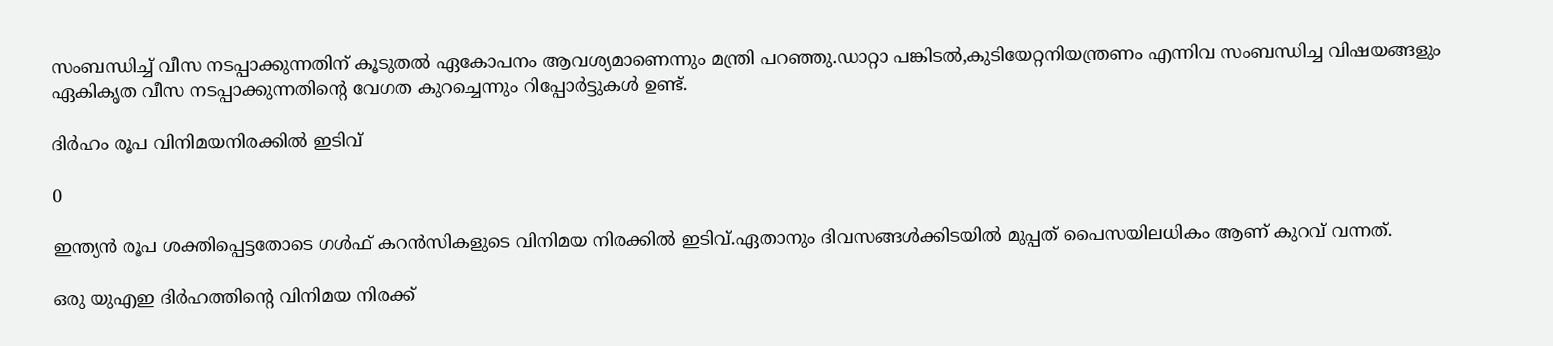സംബന്ധിച്ച് വീസ നടപ്പാക്കുന്നതിന് കൂടുതല്‍ ഏകോപനം ആവശ്യമാണെന്നും മന്ത്രി പറഞ്ഞു.ഡാറ്റാ പങ്കിടല്‍,കുടിയേറ്റനിയന്ത്രണം എന്നിവ സംബന്ധിച്ച വിഷയങ്ങളും ഏകികൃത വീസ നടപ്പാക്കുന്നതിന്റെ വേഗത കുറച്ചെന്നും റിപ്പോര്‍ട്ടുകള്‍ ഉണ്ട്.

ദിര്‍ഹം രൂപ വിനിമയനിരക്കില്‍ ഇടിവ്

0

ഇന്ത്യന്‍ രൂപ ശക്തിപ്പെട്ടതോടെ ഗള്‍ഫ് കറന്‍സികളുടെ വിനിമയ നിരക്കില്‍ ഇടിവ്.ഏതാനും ദിവസങ്ങള്‍ക്കിടയില്‍ മുപ്പത് പൈസയിലധികം ആണ് കുറവ് വന്നത്.

ഒരു യുഎഇ ദിര്‍ഹത്തിന്റെ വിനിമയ നിരക്ക്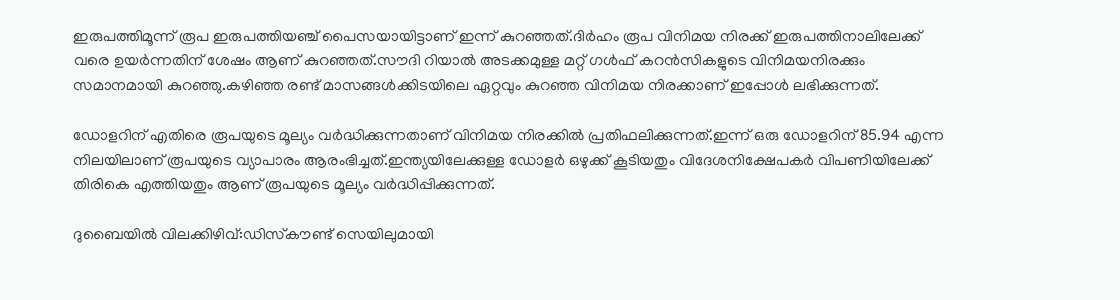ഇരുപത്തിമൂന്ന് രൂപ ഇരുപത്തിയഞ്ച് പൈസയായിട്ടാണ് ഇന്ന് കുറഞ്ഞത്.ദിര്‍ഹം രൂപ വിനിമയ നിരക്ക് ഇരുപത്തിനാലിലേക്ക് വരെ ഉയര്‍ന്നതിന് ശേഷം ആണ് കുറഞ്ഞത്.സൗദി റിയാല്‍ അടക്കമുള്ള മറ്റ് ഗള്‍ഫ് കറന്‍സികളുടെ വിനിമയനിരക്കും സമാനമായി കുറഞ്ഞു.കഴിഞ്ഞ രണ്ട് മാസങ്ങള്‍ക്കിടയിലെ ഏറ്റവും കുറഞ്ഞ വിനിമയ നിരക്കാണ് ഇപ്പോള്‍ ലഭിക്കുന്നത്.

ഡോളറിന് എതിരെ രൂപയുടെ മൂല്യം വര്‍ദ്ധിക്കുന്നതാണ് വിനിമയ നിരക്കില്‍ പ്രതിഫലിക്കുന്നത്.ഇന്ന് ഒരു ഡോളറിന് 85.94 എന്ന നിലയിലാണ് രൂപയുടെ വ്യാപാരം ആരംഭിച്ചത്.ഇന്ത്യയിലേക്കുള്ള ഡോളര്‍ ഒഴുക്ക് കൂടിയതും വിദേശനിക്ഷേപകര്‍ വിപണിയിലേക്ക് തിരികെ എത്തിയതും ആണ് രൂപയുടെ മൂല്യം വര്‍ദ്ധിപ്പിക്കുന്നത്.

ദുബൈയില്‍ വിലക്കിഴിവ്:ഡിസ്‌കൗണ്ട് സെയിലുമായി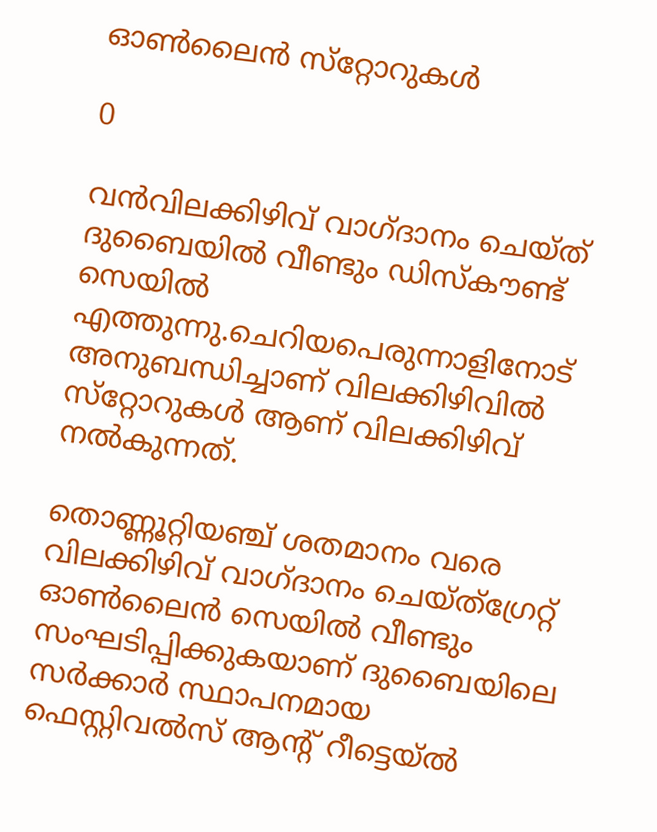ഓണ്‍ലൈന്‍ സ്‌റ്റോറുകള്‍

0

വന്‍വിലക്കിഴിവ് വാഗ്ദാനം ചെയ്ത് ദുബൈയില്‍ വീണ്ടും ഡിസ്‌കൗണ്ട് സെയില്‍ എത്തുന്നു.ചെറിയപെരുന്നാളിനോട് അനുബന്ധിച്ചാണ് വിലക്കിഴിവില്‍ സ്‌റ്റോറുകള്‍ ആണ് വിലക്കിഴിവ് നല്‍കുന്നത്.

തൊണ്ണൂറ്റിയഞ്ച് ശതമാനം വരെ വിലക്കിഴിവ് വാഗ്ദാനം ചെയ്ത്ഗ്രേറ്റ് ഓണ്‍ലൈന്‍ സെയില്‍ വീണ്ടും സംഘടിപ്പിക്കുകയാണ് ദുബൈയിലെ സര്‍ക്കാര്‍ സ്ഥാപനമായ ഫെസ്റ്റിവല്‍സ് ആന്റ് റീട്ടെയ്ല്‍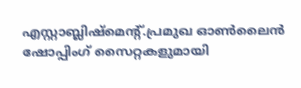എസ്റ്റാബ്ലിഷ്‌മെന്റ്.പ്രമുഖ ഓണ്‍ലൈന്‍ ഷോപ്പിംഗ് സൈറ്റകളുമായി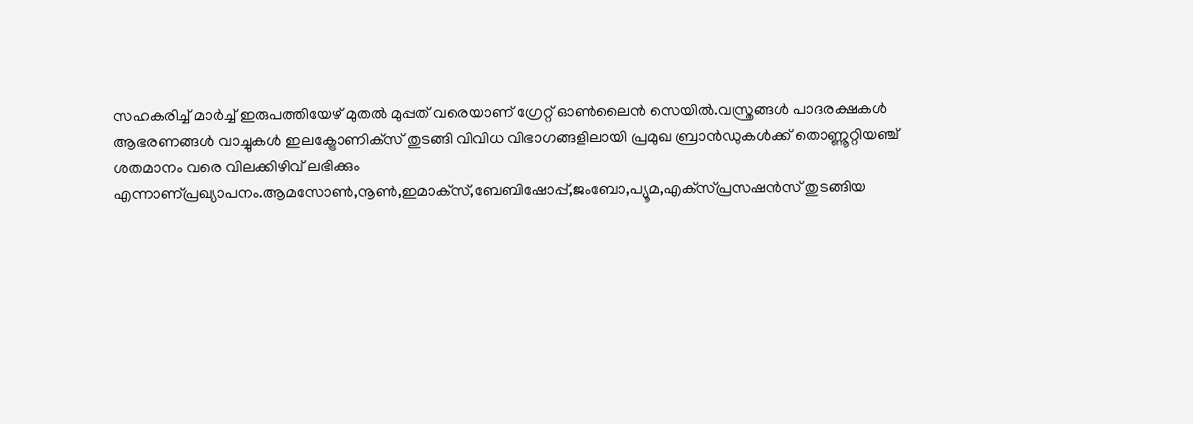സഹകരിച്ച് മാര്‍ച്ച് ഇരുപത്തിയേഴ് മുതല്‍ മുപ്പത് വരെയാണ് ഗ്രേറ്റ് ഓണ്‍ലൈന്‍ സെയില്‍.വസ്ത്രങ്ങള്‍ പാദരക്ഷകള്‍ ആഭരണങ്ങള്‍ വാച്ചുകള്‍ ഇലക്ട്രോണിക്‌സ് തുടങ്ങി വിവിധ വിഭാഗങ്ങളിലായി പ്രമുഖ ബ്രാന്‍ഡുകള്‍ക്ക് തൊണ്ണൂറ്റിയഞ്ച് ശതമാനം വരെ വിലക്കിഴിവ് ലഭിക്കും എന്നാണ്പ്രഖ്യാപനം.ആമസോണ്‍,നൂണ്‍,ഇമാക്‌സ്,ബേബിഷോപ്പ്,ജംബോ,പ്യൂമ,എക്‌സ്പ്രസഷന്‍സ് തുടങ്ങിയ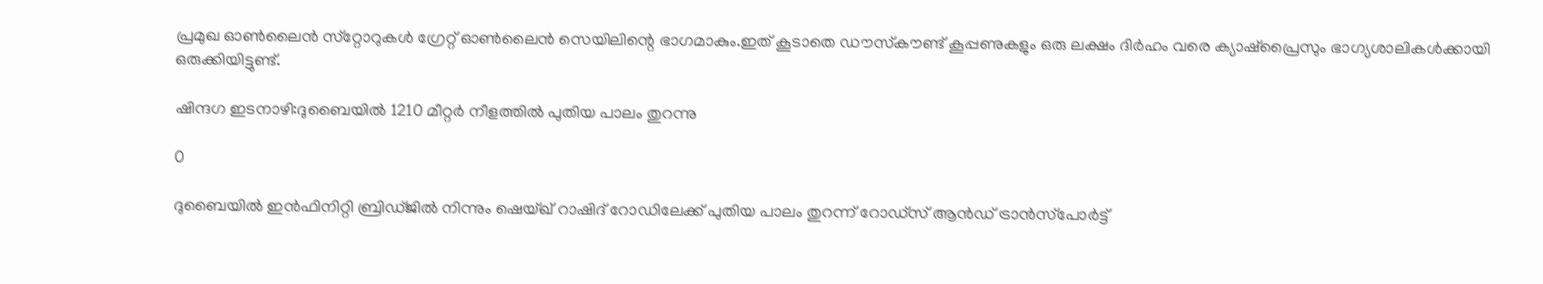പ്രമുഖ ഓണ്‍ലൈന്‍ സ്‌റ്റോറുകള്‍ ഗ്രേറ്റ് ഓണ്‍ലൈന്‍ സെയിലിന്റെ ഭാഗമാകും.ഇത് കൂടാതെ ഡൗസ്‌കൗണ്ട് കൂപ്പണുകളും ഒരു ലക്ഷം ദിര്‍ഹം വരെ ക്യാഷ്‌പ്രൈസും ഭാഗ്യശാലികള്‍ക്കായി ഒരുക്കിയിട്ടുണ്ട്.

ഷിന്ദഗ ഇടനാഴി:ദുബൈയില്‍ 1210 മീറ്റര്‍ നീളത്തില്‍ പുതിയ പാലം തുറന്നു

0

ദുബൈയില്‍ ഇന്‍ഫിനിറ്റി ബ്രിഡ്ജില്‍ നിന്നും ഷെയ്ഖ് റാഷിദ് റോഡിലേക്ക് പുതിയ പാലം തുറന്ന് റോഡ്‌സ് ആന്‍ഡ് ട്രാന്‍സ്‌പോര്‍ട്ട്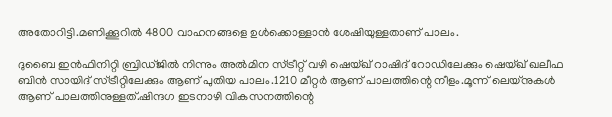അതോറിട്ടി.മണിക്കൂറില്‍ 4800 വാഹനങ്ങളെ ഉള്‍ക്കൊള്ളാന്‍ ശേഷിയുള്ളതാണ് പാലം.

ദുബൈ ഇന്‍ഫിനിറ്റി ബ്രിഡ്ജില്‍ നിന്നും അല്‍മിന സ്ട്രീറ്റ് വഴി ഷെയ്ഖ് റാഷിദ് റോഡിലേക്കും ഷെയ്ഖ് ഖലീഫ ബിന്‍ സായിദ് സ്ട്രീറ്റിലേക്കും ആണ് പുതിയ പാലം.1210 മീറ്റര്‍ ആണ് പാലത്തിന്റെ നീളം.മൂന്ന് ലെയ്‌നുകള്‍ ആണ് പാലത്തിനുള്ളത്.ഷിന്ദഗ ഇടനാഴി വികസനത്തിന്റെ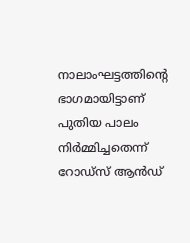നാലാംഘട്ടത്തിന്റെ ഭാഗമായിട്ടാണ് പുതിയ പാലം നിര്‍മ്മിച്ചതെന്ന് റോഡ്‌സ് ആന്‍ഡ്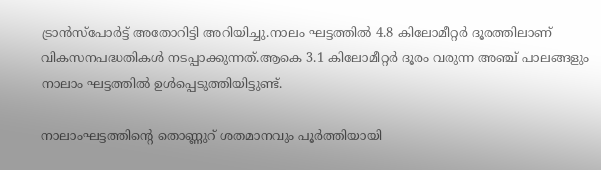ട്രാന്‍സ്‌പോര്‍ട്ട് അതോറിട്ടി അറിയിച്ചു.നാലം ഘട്ടത്തില്‍ 4.8 കിലോമീറ്റര്‍ ദൂരത്തിലാണ് വികസനപദ്ധതികള്‍ നടപ്പാക്കുന്നത്.ആകെ 3.1 കിലോമീറ്റര്‍ ദൂരം വരുന്ന അഞ്ച് പാലങ്ങളും നാലാം ഘട്ടത്തില്‍ ഉള്‍പ്പെടുത്തിയിട്ടുണ്ട്.

നാലാംഘട്ടത്തിന്റെ തൊണ്ണുറ് ശതമാനവും പൂര്‍ത്തിയായി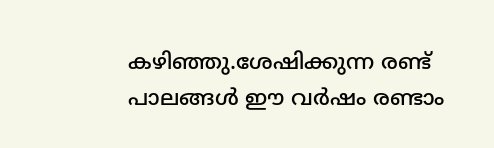കഴിഞ്ഞു.ശേഷിക്കുന്ന രണ്ട് പാലങ്ങള്‍ ഈ വര്‍ഷം രണ്ടാം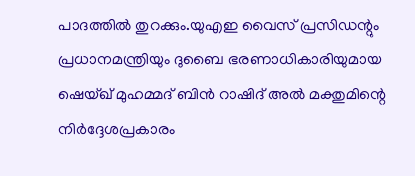പാദത്തില്‍ തുറക്കും.യുഎഇ വൈസ് പ്രസിഡന്റും പ്രധാനമന്ത്രിയും ദുബൈ ഭരണാധികാരിയുമായ ഷെയ്ഖ് മുഹമ്മദ് ബിന്‍ റാഷിദ് അല്‍ മക്തുമിന്റെ നിര്‍ദ്ദേശപ്രകാരം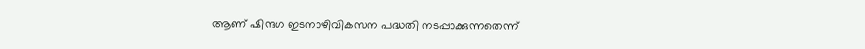ആണ് ഷിന്ദഗ ഇടനാഴിവികസന പദ്ധതി നടപ്പാക്കുന്നതെന്ന്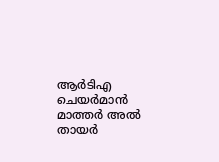ആര്‍ടിഎ ചെയര്‍മാന്‍ മാത്തര്‍ അല്‍ തായര്‍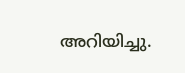അറിയിച്ചു.